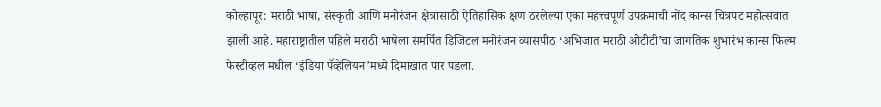कोल्हापूर: मराठी भाषा, संस्कृती आणि मनोरंजन क्षेत्रासाठी ऐतिहासिक क्षण ठरलेल्या एका महत्त्वपूर्ण उपक्रमाची नोंद कान्स चित्रपट महोत्सवात झाली आहे. महाराष्ट्रातील पहिले मराठी भाषेला समर्पित डिजिटल मनोरंजन व्यासपीठ ‘अभिजात मराठी ओटीटी’चा जागतिक शुभारंभ कान्स फिल्म फेस्टीव्हल मधील ‘इंडिया पॅव्हेलियन’मध्ये दिमाखात पार पडला.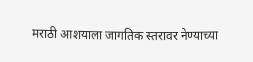मराठी आशयाला जागतिक स्तरावर नेण्याच्या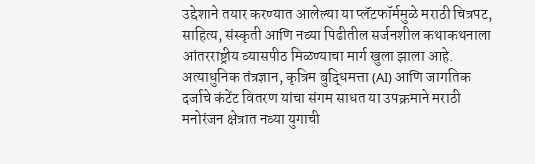उद्देशाने तयार करण्यात आलेल्या या प्लॅटफॉर्ममुळे मराठी चित्रपट, साहित्य, संस्कृती आणि नव्या पिढीतील सर्जनशील कथाकथनाला आंतरराष्ट्रीय व्यासपीठ मिळण्याचा मार्ग खुला झाला आहे. अत्याधुनिक तंत्रज्ञान, कृत्रिम बुद्धिमत्ता (AI) आणि जागतिक दर्जाचे कंटेंट वितरण यांचा संगम साधत या उपक्रमाने मराठी मनोरंजन क्षेत्रात नव्या युगाची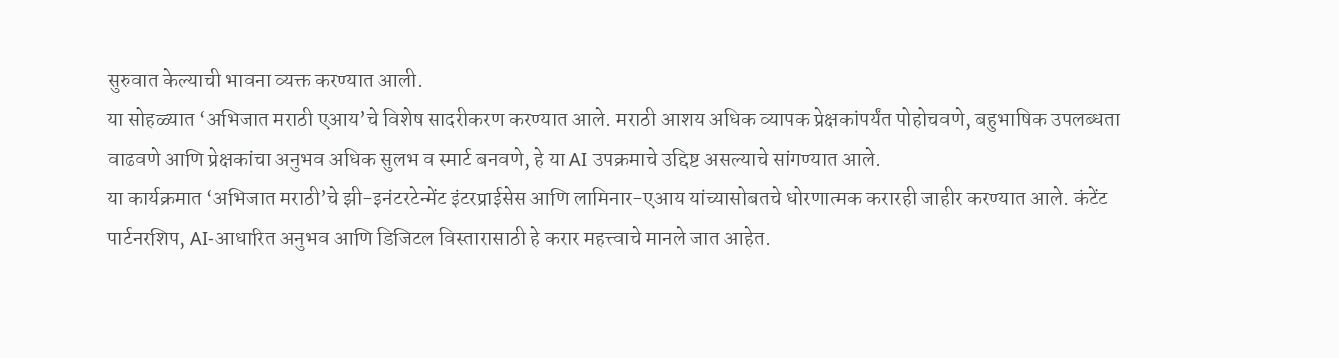सुरुवात केल्याची भावना व्यक्त करण्यात आली.
या सोहळ्यात ‘अभिजात मराठी एआय’चे विशेष सादरीकरण करण्यात आले. मराठी आशय अधिक व्यापक प्रेक्षकांपर्यंत पोहोचवणे, बहुभाषिक उपलब्धता वाढवणे आणि प्रेक्षकांचा अनुभव अधिक सुलभ व स्मार्ट बनवणे, हे या AI उपक्रमाचे उद्दिष्ट असल्याचे सांगण्यात आले.
या कार्यक्रमात ‘अभिजात मराठी’चे झी-इनंटरटेन्मेंट इंटरप्राईसेस आणि लामिनार-एआय यांच्यासोबतचे धोरणात्मक करारही जाहीर करण्यात आले. कंटेंट पार्टनरशिप, AI-आधारित अनुभव आणि डिजिटल विस्तारासाठी हे करार महत्त्वाचे मानले जात आहेत.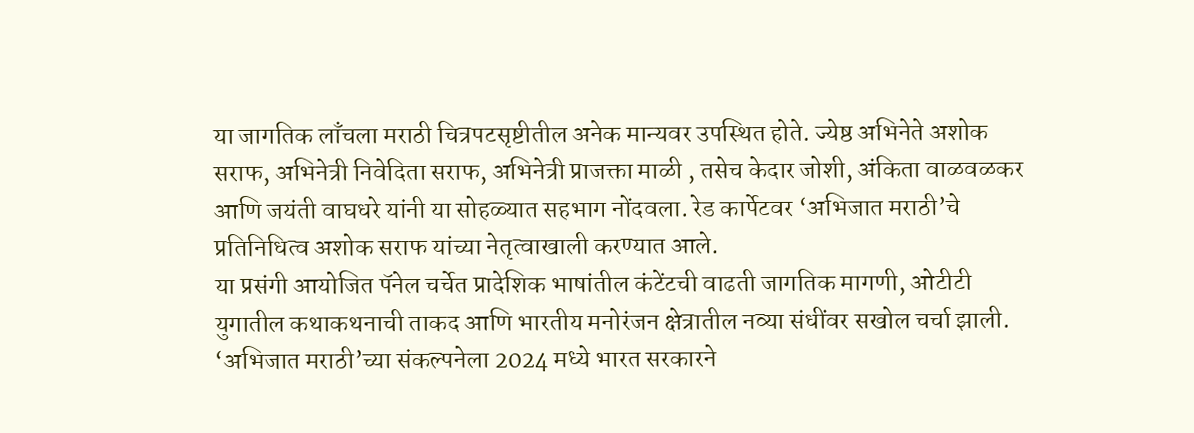या जागतिक लाँचला मराठी चित्रपटसृष्टीतील अनेक मान्यवर उपस्थित होते. ज्येष्ठ अभिनेते अशोक सराफ, अभिनेत्री निवेदिता सराफ, अभिनेत्री प्राजक्ता माळी , तसेच केदार जोशी, अंकिता वाळवळकर आणि जयंती वाघधरे यांनी या सोहळ्यात सहभाग नोंदवला. रेड कार्पेटवर ‘अभिजात मराठी’चे प्रतिनिधित्व अशोक सराफ यांच्या नेतृत्वाखाली करण्यात आले.
या प्रसंगी आयोजित पॅनेल चर्चेत प्रादेशिक भाषांतील कंटेंटची वाढती जागतिक मागणी, ओटीटी युगातील कथाकथनाची ताकद आणि भारतीय मनोरंजन क्षेत्रातील नव्या संधींवर सखोल चर्चा झाली.
‘अभिजात मराठी’च्या संकल्पनेला 2024 मध्ये भारत सरकारने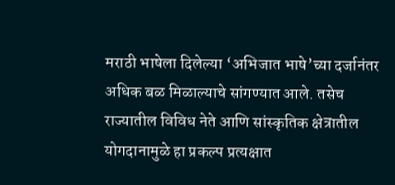मराठी भाषेला दिलेल्या ‘अभिजात भाषे’च्या दर्जानंतर अधिक बळ मिळाल्याचे सांगण्यात आले. तसेच राज्यातील विविध नेते आणि सांस्कृतिक क्षेत्रातील योगदानामुळे हा प्रकल्प प्रत्यक्षात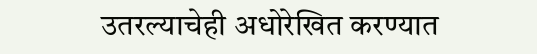उतरल्याचेही अधोरेखित करण्यात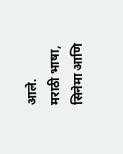आले.
मराठी भाषा, सिनेमा आणि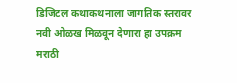डिजिटल कथाकथनाला जागतिक स्तरावर नवी ओळख मिळवून देणारा हा उपक्रम मराठी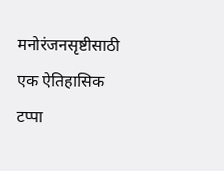मनोरंजनसृष्टीसाठी एक ऐतिहासिक टप्पा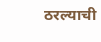ठरल्याची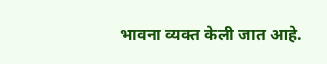भावना व्यक्त केली जात आहे.